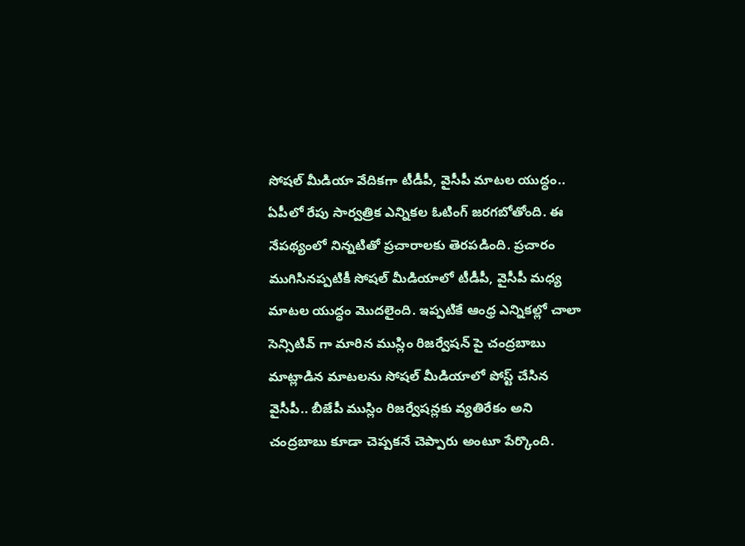సోషల్ మీడియా వేదికగా టీడీపీ, వైసీపీ మాటల యుద్ధం..
ఏపీలో రేపు సార్వత్రిక ఎన్నికల ఓటింగ్ జరగబోతోంది. ఈ నేపథ్యంలో నిన్నటితో ప్రచారాలకు తెరపడింది. ప్రచారం ముగిసినప్పటికీ సోషల్ మీడియాలో టీడీపీ, వైసీపీ మధ్య మాటల యుద్ధం మొదలైంది. ఇప్పటికే ఆంధ్ర ఎన్నికల్లో చాలా సెన్సిటివ్ గా మారిన ముస్లిం రిజర్వేషన్ పై చంద్రబాబు మాట్లాడిన మాటలను సోషల్ మీడియాలో పోస్ట్ చేసిన వైసీపీ.. బీజేపీ ముస్లిం రిజర్వేషన్లకు వ్యతిరేకం అని చంద్రబాబు కూడా చెప్పకనే చెప్పారు అంటూ పేర్కొంది.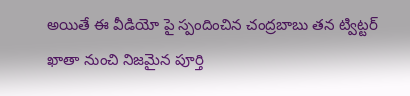అయితే ఈ వీడియో పై స్పందించిన చంద్రబాబు తన ట్విట్టర్ ఖాతా నుంచి నిజమైన పూర్తి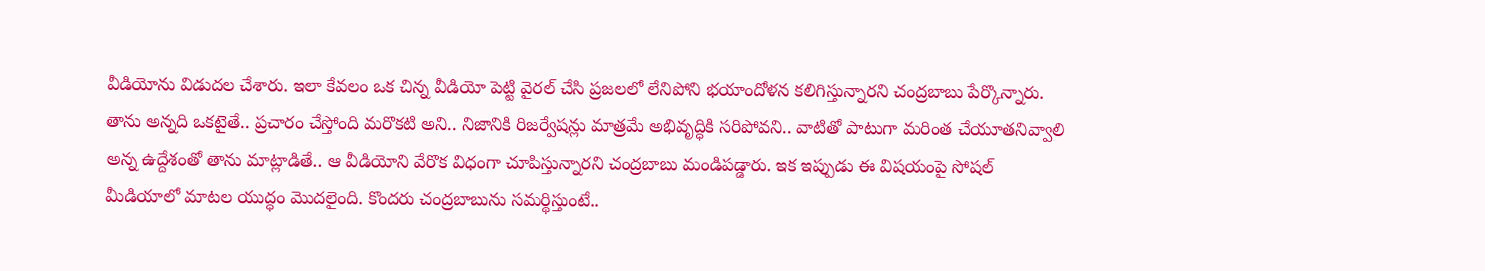వీడియోను విడుదల చేశారు. ఇలా కేవలం ఒక చిన్న వీడియో పెట్టి వైరల్ చేసి ప్రజలలో లేనిపోని భయాందోళన కలిగిస్తున్నారని చంద్రబాబు పేర్కొన్నారు. తాను అన్నది ఒకటైతే.. ప్రచారం చేస్తోంది మరొకటి అని.. నిజానికి రిజర్వేషన్లు మాత్రమే అభివృద్ధికి సరిపోవని.. వాటితో పాటుగా మరింత చేయూతనివ్వాలి అన్న ఉద్దేశంతో తాను మాట్లాడితే.. ఆ వీడియోని వేరొక విధంగా చూపిస్తున్నారని చంద్రబాబు మండిపడ్డారు. ఇక ఇప్పుడు ఈ విషయంపై సోషల్ మీడియాలో మాటల యుద్ధం మొదలైంది. కొందరు చంద్రబాబును సమర్థిస్తుంటే..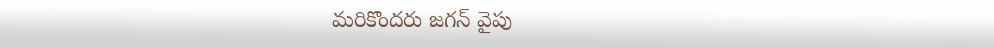మరికొందరు జగన్ వైపు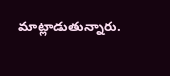మాట్లాడుతున్నారు.